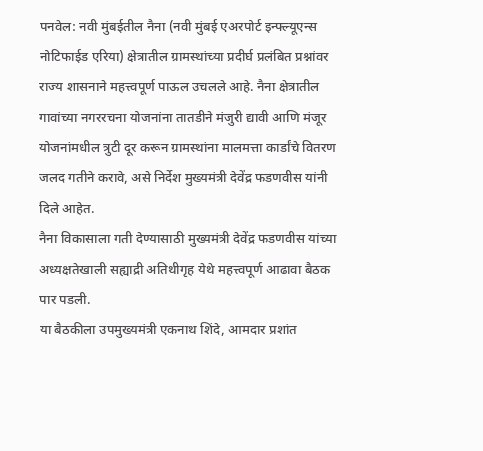पनवेल: नवी मुंबईतील नैना (नवी मुंबई एअरपोर्ट इन्फ्ल्यूएन्स नोटिफाईड एरिया) क्षेत्रातील ग्रामस्थांच्या प्रदीर्घ प्रलंबित प्रश्नांवर राज्य शासनाने महत्त्वपूर्ण पाऊल उचलले आहे. नैना क्षेत्रातील गावांच्या नगररचना योजनांना तातडीने मंजुरी द्यावी आणि मंजूर योजनांमधील त्रुटी दूर करून ग्रामस्थांना मालमत्ता कार्डांचे वितरण जलद गतीने करावे, असे निर्देश मुख्यमंत्री देवेंद्र फडणवीस यांनी दिले आहेत.
नैना विकासाला गती देण्यासाठी मुख्यमंत्री देवेंद्र फडणवीस यांच्या अध्यक्षतेखाली सह्याद्री अतिथीगृह येथे महत्त्वपूर्ण आढावा बैठक पार पडली.
या बैठकीला उपमुख्यमंत्री एकनाथ शिंदे, आमदार प्रशांत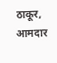ठाकूर, आमदार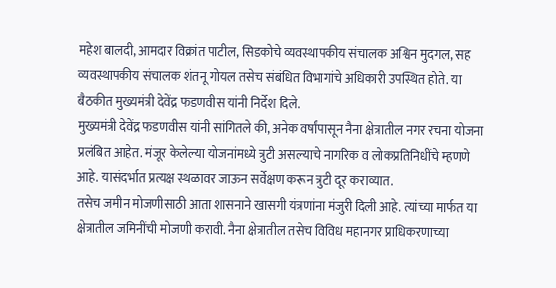महेश बालदी, आमदार विक्रांत पाटील, सिडकोचे व्यवस्थापकीय संचालक अश्विन मुदगल, सह व्यवस्थापकीय संचालक शंतनू गोयल तसेच संबंधित विभागांचे अधिकारी उपस्थित होते. या बैठकीत मुख्यमंत्री देवेंद्र फडणवीस यांनी निर्देश दिले.
मुख्यमंत्री देवेंद्र फडणवीस यांनी सांगितले की, अनेक वर्षांपासून नैना क्षेत्रातील नगर रचना योजना प्रलंबित आहेत. मंजूर केलेल्या योजनांमध्ये त्रुटी असल्याचे नागरिक व लोकप्रतिनिधींचे म्हणणे आहे. यासंदर्भात प्रत्यक्ष स्थळावर जाऊन सर्वेक्षण करून त्रुटी दूर कराव्यात.
तसेच जमीन मोजणीसाठी आता शासनाने खासगी यंत्रणांना मंजुरी दिली आहे. त्यांच्या मार्फत या क्षेत्रातील जमिनींची मोजणी करावी. नैना क्षेत्रातील तसेच विविध महानगर प्राधिकरणाच्या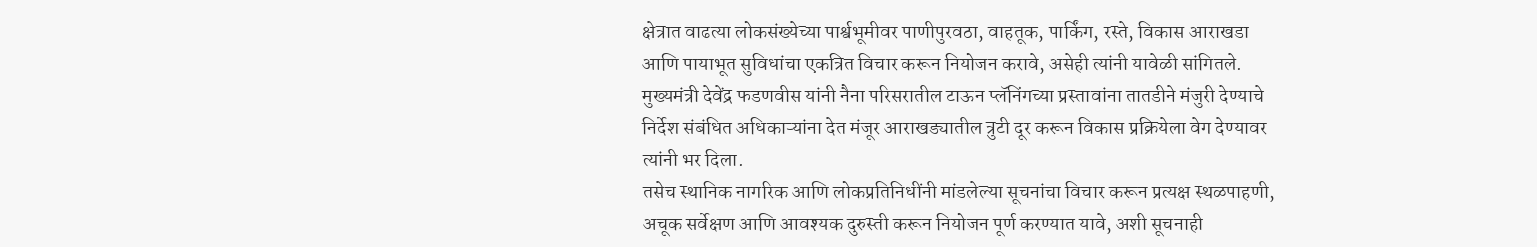क्षेत्रात वाढत्या लोकसंख्येच्या पार्श्वभूमीवर पाणीपुरवठा, वाहतूक, पार्किंग, रस्ते, विकास आराखडा आणि पायाभूत सुविधांचा एकत्रित विचार करून नियोजन करावे, असेही त्यांनी यावेळी सांगितले.
मुख्यमंत्री देवेंद्र फडणवीस यांनी नैना परिसरातील टाऊन प्लॅनिंगच्या प्रस्तावांना तातडीने मंजुरी देण्याचे निर्देश संबंधित अधिकाऱ्यांना देत मंजूर आराखड्यातील त्रुटी दूर करून विकास प्रक्रियेला वेग देण्यावर त्यांनी भर दिला.
तसेच स्थानिक नागरिक आणि लोकप्रतिनिधींनी मांडलेल्या सूचनांचा विचार करून प्रत्यक्ष स्थळपाहणी, अचूक सर्वेक्षण आणि आवश्यक दुरुस्ती करून नियोजन पूर्ण करण्यात यावे, अशी सूचनाही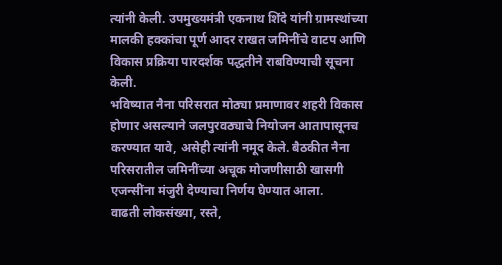त्यांनी केली. उपमुख्यमंत्री एकनाथ शिंदे यांनी ग्रामस्थांच्या मालकी हक्कांचा पूर्ण आदर राखत जमिनींचे वाटप आणि विकास प्रक्रिया पारदर्शक पद्धतीने राबविण्याची सूचना केली.
भविष्यात नैना परिसरात मोठ्या प्रमाणावर शहरी विकास होणार असल्याने जलपुरवठ्याचे नियोजन आतापासूनच करण्यात यावे, असेही त्यांनी नमूद केले. बैठकीत नैना परिसरातील जमिनींच्या अचूक मोजणीसाठी खासगी एजन्सींना मंजुरी देण्याचा निर्णय घेण्यात आला.
वाढती लोकसंख्या, रस्ते,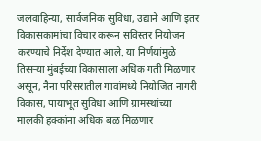जलवाहिन्या, सार्वजनिक सुविधा, उद्याने आणि इतर विकासकामांचा विचार करून सविस्तर नियोजन करण्याचे निर्देश देण्यात आले. या निर्णयांमुळे तिसऱ्या मुंबईच्या विकासाला अधिक गती मिळणार असून, नैना परिसरातील गावांमध्ये नियोजित नागरी विकास, पायाभूत सुविधा आणि ग्रामस्थांच्या मालकी हक्कांना अधिक बळ मिळणार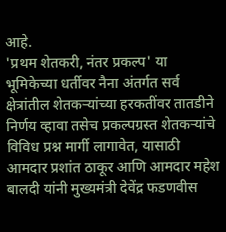आहे.
'प्रथम शेतकरी, नंतर प्रकल्प' या भूमिकेच्या धर्तीवर नैना अंतर्गत सर्व क्षेत्रांतील शेतकऱ्यांच्या हरकतींवर तातडीने निर्णय व्हावा तसेच प्रकल्पग्रस्त शेतकऱ्यांचे विविध प्रश्न मार्गी लागावेत, यासाठी आमदार प्रशांत ठाकूर आणि आमदार महेश बालदी यांनी मुख्यमंत्री देवेंद्र फडणवीस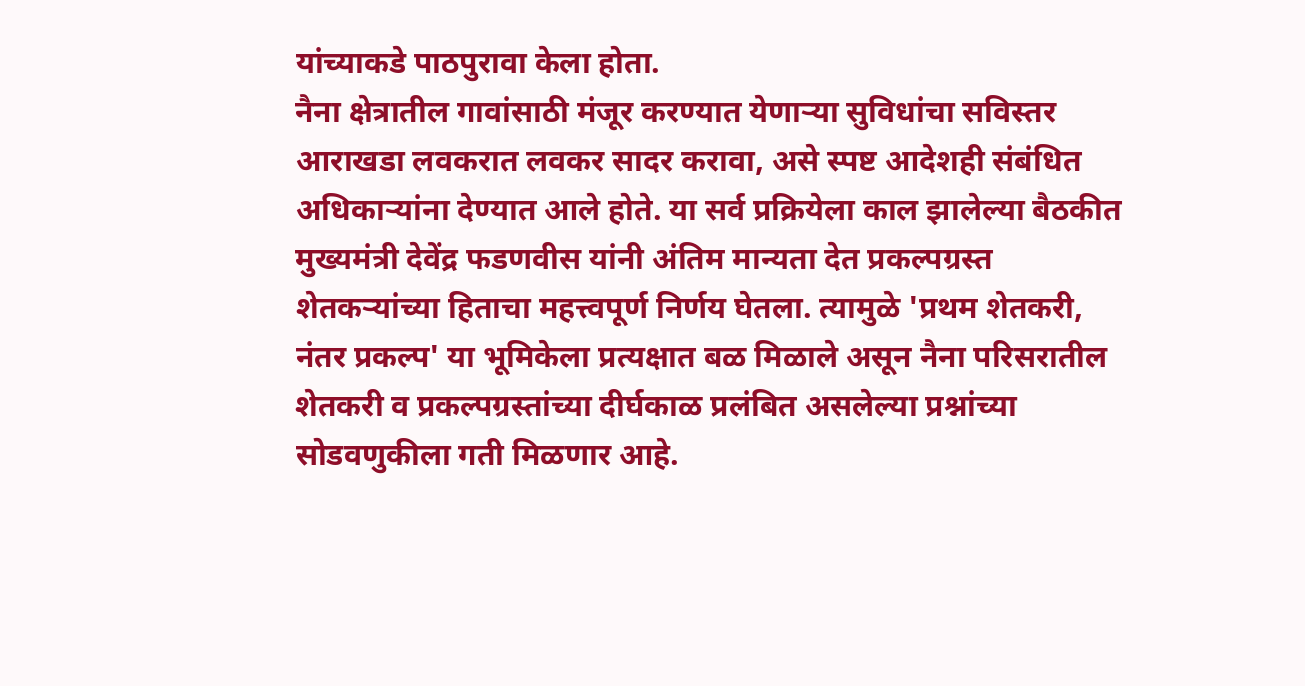यांच्याकडे पाठपुरावा केला होता.
नैना क्षेत्रातील गावांसाठी मंजूर करण्यात येणाऱ्या सुविधांचा सविस्तर आराखडा लवकरात लवकर सादर करावा, असे स्पष्ट आदेशही संबंधित अधिकाऱ्यांना देण्यात आले होते. या सर्व प्रक्रियेला काल झालेल्या बैठकीत मुख्यमंत्री देवेंद्र फडणवीस यांनी अंतिम मान्यता देत प्रकल्पग्रस्त शेतकऱ्यांच्या हिताचा महत्त्वपूर्ण निर्णय घेतला. त्यामुळे 'प्रथम शेतकरी, नंतर प्रकल्प' या भूमिकेला प्रत्यक्षात बळ मिळाले असून नैना परिसरातील शेतकरी व प्रकल्पग्रस्तांच्या दीर्घकाळ प्रलंबित असलेल्या प्रश्नांच्या सोडवणुकीला गती मिळणार आहे.